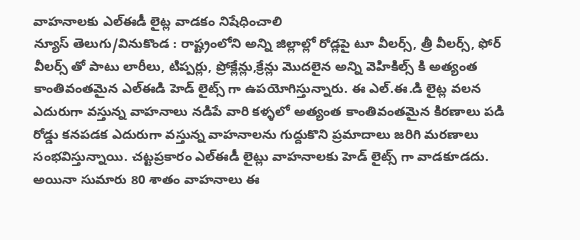వాహనాలకు ఎల్ఈడీ లైట్ల వాడకం నిషేధించాలి
న్యూస్ తెలుగు/వినుకొండ : రాష్ట్రంలోని అన్ని జిల్లాల్లో రోడ్లపై టూ వీలర్స్, త్రీ వీలర్స్, ఫోర్ వీలర్స్ తో పాటు లారీలు, టిప్పర్లు, ప్రోక్లేన్లు,క్రేన్లు మొదలైన అన్ని వెహికిల్స్ కి అత్యంత కాంతివంతమైన ఎల్ఈడి హెడ్ లైట్స్ గా ఉపయోగిస్తున్నారు. ఈ ఎల్.ఈ.డి లైట్ల వలన ఎదురుగా వస్తున్న వాహనాలు నడిపే వారి కళ్ళలో అత్యంత కాంతివంతమైన కిరణాలు పడి రోడ్డు కనపడక ఎదురుగా వస్తున్న వాహనాలను గుద్దుకొని ప్రమాదాలు జరిగి మరణాలు సంభవిస్తున్నాయి. చట్టప్రకారం ఎల్ఈడీ లైట్లు వాహనాలకు హెడ్ లైట్స్ గా వాడకూడదు. అయినా సుమారు 80 శాతం వాహనాలు ఈ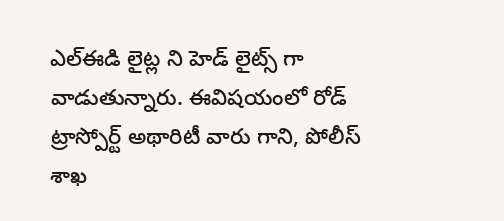ఎల్ఈడి లైట్ల ని హెడ్ లైట్స్ గా వాడుతున్నారు. ఈవిషయంలో రోడ్ ట్రాస్పోర్ట్ అథారిటీ వారు గాని, పోలీస్ శాఖ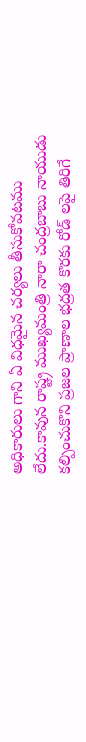అధికారులు గాని ఏ విధమైన చర్యలు తీసుకోవటము లేదు.కావున రాష్ట్ర ముఖ్యమంత్రి నారా చంద్రబాబు నాయుడు కల్పించుకొని ప్రజల ప్రాణాల భద్రత కొరకు రోడ్ లపై తిరిగే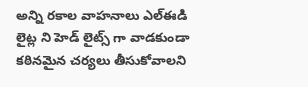అన్ని రకాల వాహనాలు ఎల్ఈడి లైట్ల ని హెడ్ లైట్స్ గా వాడకుండా కఠినమైన చర్యలు తీసుకోవాలని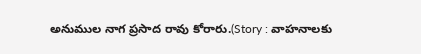అనుముల నాగ ప్రసాద రావు కోరారు.(Story : వాహనాలకు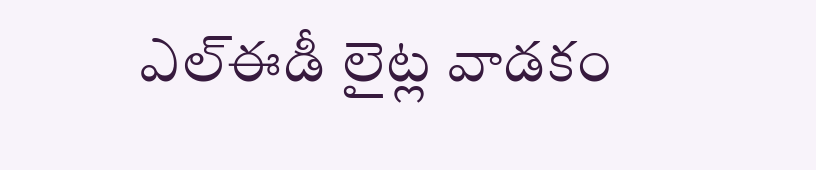ఎల్ఈడీ లైట్ల వాడకం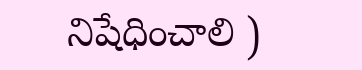నిషేధించాలి )